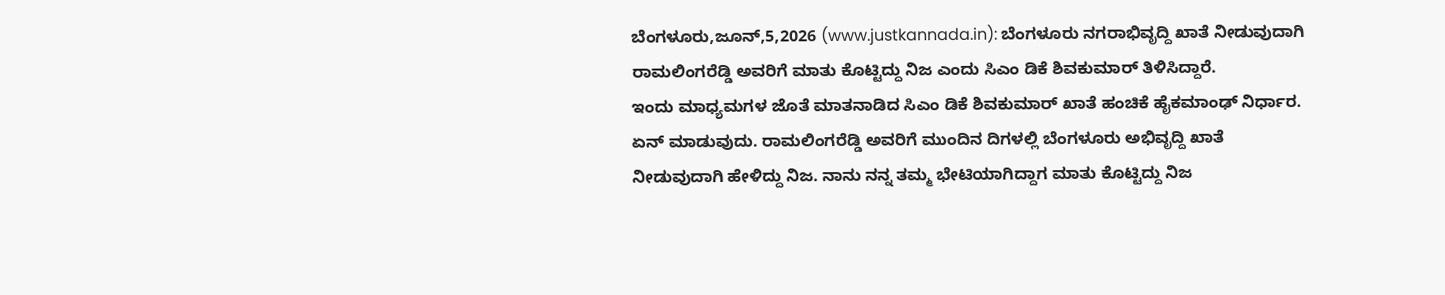ಬೆಂಗಳೂರು,ಜೂನ್,5,2026 (www.justkannada.in): ಬೆಂಗಳೂರು ನಗರಾಭಿವೃದ್ದಿ ಖಾತೆ ನೀಡುವುದಾಗಿ ರಾಮಲಿಂಗರೆಡ್ಡಿ ಅವರಿಗೆ ಮಾತು ಕೊಟ್ಟಿದ್ದು ನಿಜ ಎಂದು ಸಿಎಂ ಡಿಕೆ ಶಿವಕುಮಾರ್ ತಿಳಿಸಿದ್ದಾರೆ.
ಇಂದು ಮಾಧ್ಯಮಗಳ ಜೊತೆ ಮಾತನಾಡಿದ ಸಿಎಂ ಡಿಕೆ ಶಿವಕುಮಾರ್ ಖಾತೆ ಹಂಚಿಕೆ ಹೈಕಮಾಂಢ್ ನಿರ್ಧಾರ. ಏನ್ ಮಾಡುವುದು. ರಾಮಲಿಂಗರೆಡ್ಡಿ ಅವರಿಗೆ ಮುಂದಿನ ದಿಗಳಲ್ಲಿ ಬೆಂಗಳೂರು ಅಭಿವೃದ್ದಿ ಖಾತೆ ನೀಡುವುದಾಗಿ ಹೇಳಿದ್ದು ನಿಜ. ನಾನು ನನ್ನ ತಮ್ಮ ಭೇಟಿಯಾಗಿದ್ದಾಗ ಮಾತು ಕೊಟ್ಟಿದ್ದು ನಿಜ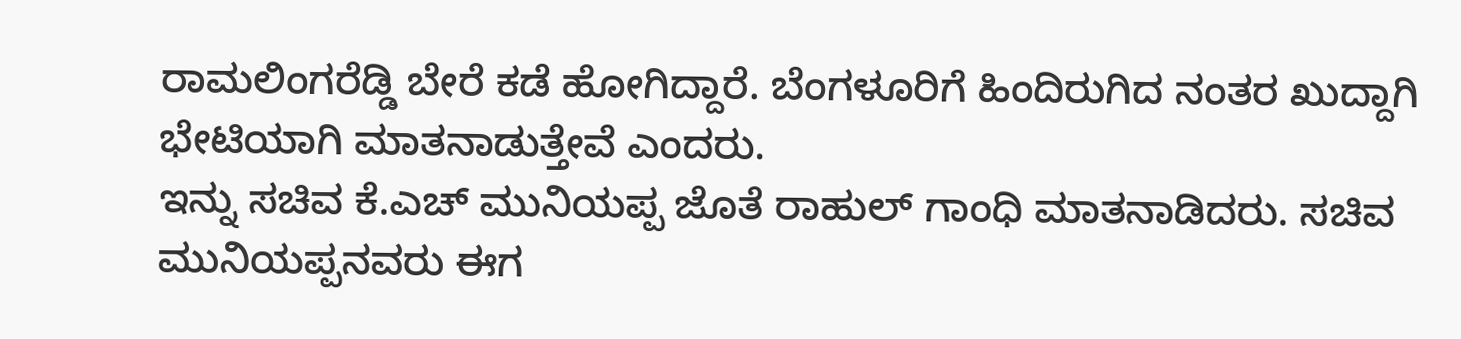ರಾಮಲಿಂಗರೆಡ್ಡಿ ಬೇರೆ ಕಡೆ ಹೋಗಿದ್ದಾರೆ. ಬೆಂಗಳೂರಿಗೆ ಹಿಂದಿರುಗಿದ ನಂತರ ಖುದ್ದಾಗಿ ಭೇಟಿಯಾಗಿ ಮಾತನಾಡುತ್ತೇವೆ ಎಂದರು.
ಇನ್ನು ಸಚಿವ ಕೆ.ಎಚ್ ಮುನಿಯಪ್ಪ ಜೊತೆ ರಾಹುಲ್ ಗಾಂಧಿ ಮಾತನಾಡಿದರು. ಸಚಿವ ಮುನಿಯಪ್ಪನವರು ಈಗ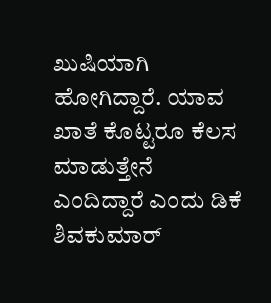ಖುಷಿಯಾಗಿ ಹೋಗಿದ್ದಾರೆ. ಯಾವ ಖಾತೆ ಕೊಟ್ಟರೂ ಕೆಲಸ ಮಾಡುತ್ತೇನೆ ಎಂದಿದ್ದಾರೆ ಎಂದು ಡಿಕೆ ಶಿವಕುಮಾರ್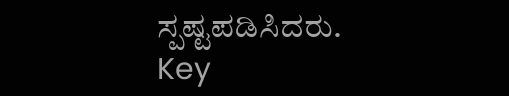ಸ್ಪಷ್ಟಪಡಿಸಿದರು.
Key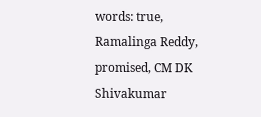words: true, Ramalinga Reddy, promised, CM DK Shivakumar